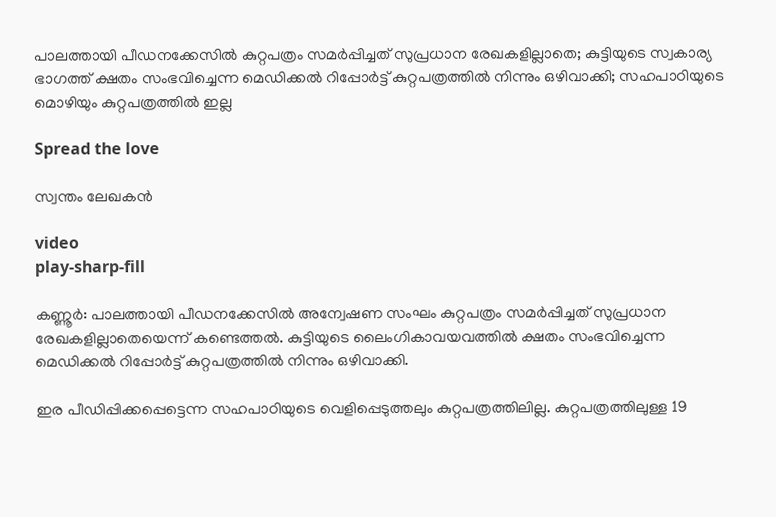പാലത്തായി പീഡനക്കേസില്‍ കുറ്റപത്രം സമര്‍പ്പിച്ചത് സുപ്രധാന രേഖകളില്ലാതെ; കുട്ടിയുടെ സ്വകാര്യ ഭാഗത്ത് ക്ഷതം സംഭവിച്ചെന്ന മെഡിക്കൽ റിപ്പോർട്ട് കുറ്റപത്രത്തിൽ നിന്നും ഒഴിവാക്കി; സഹപാഠിയുടെ മൊഴിയും കുറ്റപത്രത്തിൽ ഇല്ല

Spread the love

സ്വന്തം ലേഖകൻ

video
play-sharp-fill

കണ്ണൂർ: പാലത്തായി പീഡനക്കേസില്‍ അന്വേഷണ സംഘം കുറ്റപത്രം സമര്‍പ്പിച്ചത് സുപ്രധാന രേഖകളില്ലാതെയെന്ന് കണ്ടെത്തൽ. കുട്ടിയുടെ ലൈംഗികാവയവത്തില്‍ ക്ഷതം സംഭവിച്ചെന്ന മെഡിക്കല്‍ റിപ്പോര്‍ട്ട് കുറ്റപത്രത്തിൽ നിന്നും ഒഴിവാക്കി.

ഇര പീഡിപ്പിക്കപ്പെട്ടെന്ന സഹപാഠിയുടെ വെളിപ്പെടുത്തലും കുറ്റപത്രത്തിലില്ല. കുറ്റപത്രത്തിലുള്ള 19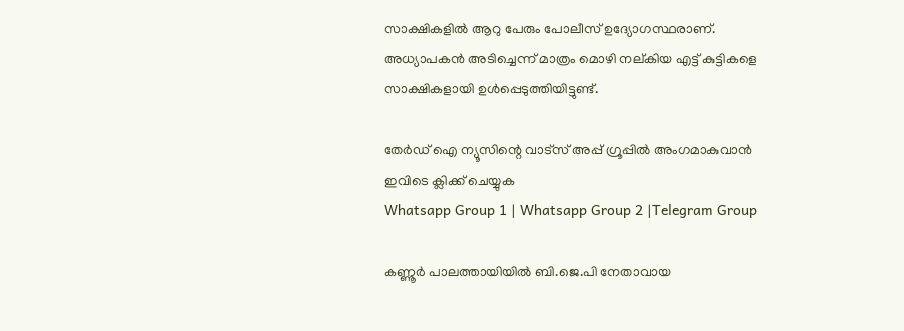സാക്ഷികളില്‍ ആറു പേരും പോലീസ് ഉദ്യോഗസ്ഥരാണ്. അധ്യാപകന്‍ അടിച്ചെന്ന് മാത്രം മൊഴി നല്കിയ എട്ട് കുട്ടികളെ സാക്ഷികളായി ഉള്‍പ്പെടുത്തിയിട്ടുണ്ട്.

തേർഡ് ഐ ന്യൂസിന്റെ വാട്സ് അപ്പ് ഗ്രൂപ്പിൽ അംഗമാകുവാൻ ഇവിടെ ക്ലിക്ക് ചെയ്യുക
Whatsapp Group 1 | Whatsapp Group 2 |Telegram Group

കണ്ണൂര്‍ പാലത്തായിയില്‍ ബി.ജെ.പി നേതാവായ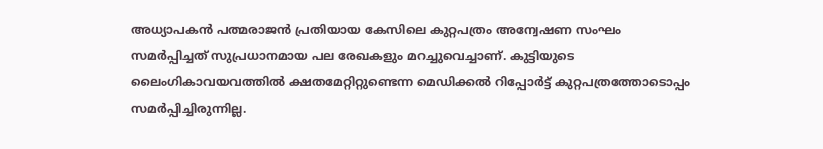അധ്യാപകന്‍ പത്മരാജന്‍ പ്രതിയായ കേസിലെ കുറ്റപത്രം അന്വേഷണ സംഘം സമര്‍പ്പിച്ചത് സുപ്രധാനമായ പല രേഖകളും മറച്ചുവെച്ചാണ്. കുട്ടിയുടെ ലൈംഗികാവയവത്തില്‍ ക്ഷതമേറ്റിറ്റുണ്ടെന്ന മെഡിക്കല്‍ റിപ്പോര്‍ട്ട് കുറ്റപത്രത്തോടൊപ്പം സമര്‍പ്പിച്ചിരുന്നില്ല.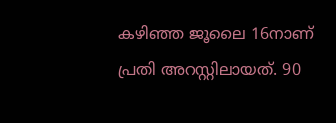കഴിഞ്ഞ ജൂലൈ 16നാണ് പ്രതി അറസ്റ്റിലായത്. 90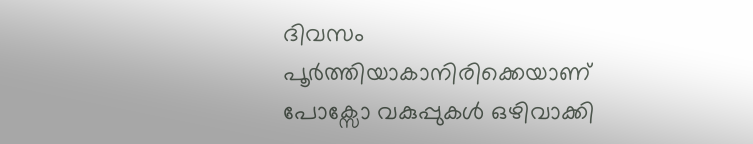ദിവസം പൂര്‍ത്തിയാകാനിരിക്കെയാണ് പോക്സോ വകുപ്പുകള്‍ ഒഴിവാക്കി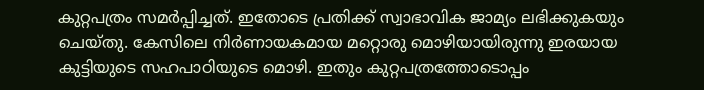കുറ്റപത്രം സമര്‍പ്പിച്ചത്. ഇതോടെ പ്രതിക്ക് സ്വാഭാവിക ജാമ്യം ലഭിക്കുകയും ചെയ്തു. കേസിലെ നിര്‍ണായകമായ മറ്റൊരു മൊഴിയായിരുന്നു ഇരയായ കുട്ടിയുടെ സഹപാഠിയുടെ മൊഴി. ഇതും കുറ്റപത്രത്തോടൊപ്പം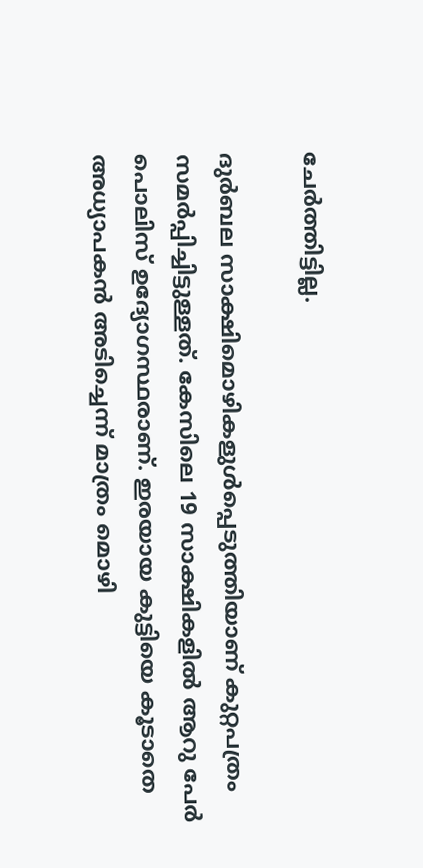ചേര്‍ത്തിട്ടില്ല.

ദുര്‍ബല സാക്ഷിമൊഴികളുള്‍പ്പെടുത്തിയാണ് കുറ്റപത്രം സമര്‍പ്പിച്ചിട്ടുള്ളത്. കേസിലെ 19 സാക്ഷികളില്‍ ആറു പേര്‍ പൊലിസ് ഉദ്യോഗസ്ഥരാണ്. ഇരയായ കുട്ടിയെ കൂടാതെ അധ്യാപകന്‍ അടിച്ചെന്ന് മാത്രം മൊഴി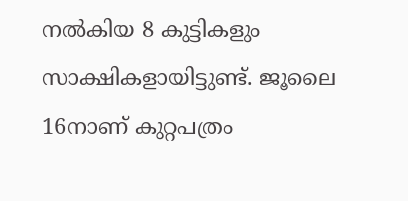നല്‍കിയ 8 കുട്ടികളും സാക്ഷികളായിട്ടുണ്ട്. ജൂലൈ 16നാണ് കുറ്റപത്രം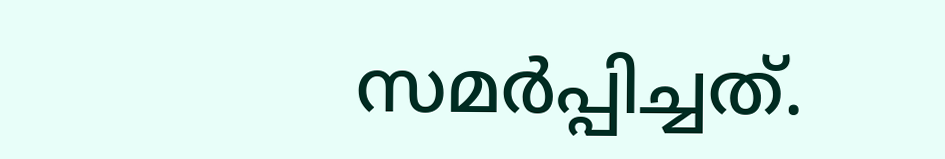സമര്‍പ്പിച്ചത്.